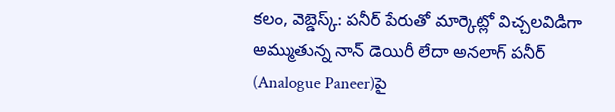కలం, వెబ్డెస్క్: పనీర్ పేరుతో మార్కెట్లో విచ్చలవిడిగా అమ్ముతున్న నాన్ డెయిరీ లేదా అనలాగ్ పనీర్ (Analogue Paneer)పై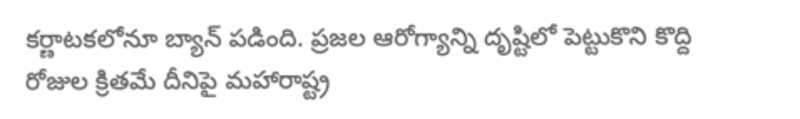కర్ణాటకలోనూ బ్యాన్ పడింది. ప్రజల ఆరోగ్యాన్ని దృష్టిలో పెట్టుకొని కొద్ది రోజుల క్రితమే దీనిపై మహారాష్ట్ర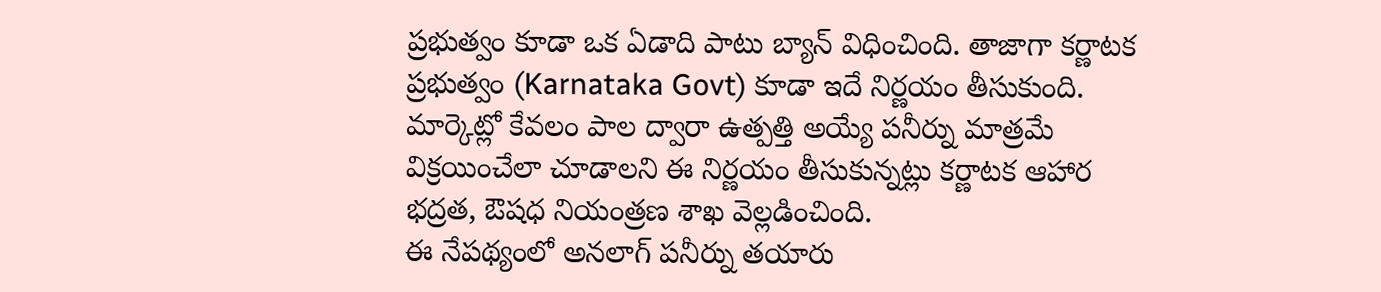ప్రభుత్వం కూడా ఒక ఏడాది పాటు బ్యాన్ విధించింది. తాజాగా కర్ణాటక ప్రభుత్వం (Karnataka Govt) కూడా ఇదే నిర్ణయం తీసుకుంది. మార్కెట్లో కేవలం పాల ద్వారా ఉత్పత్తి అయ్యే పనీర్ను మాత్రమే విక్రయించేలా చూడాలని ఈ నిర్ణయం తీసుకున్నట్లు కర్ణాటక ఆహార భద్రత, ఔషధ నియంత్రణ శాఖ వెల్లడించింది.
ఈ నేపథ్యంలో అనలాగ్ పనీర్ను తయారు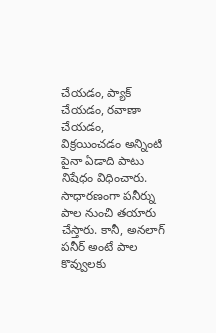చేయడం, ప్యాక్ చేయడం, రవాణా చేయడం, విక్రయించడం అన్నింటి పైనా ఏడాది పాటు నిషేధం విధించారు. సాధారణంగా పనీర్ను పాల నుంచి తయారు చేస్తారు. కానీ, అనలాగ్ పనీర్ అంటే పాల కొవ్వులకు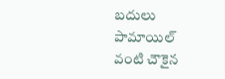బదులు పామాయిల్ వంటి చౌకైన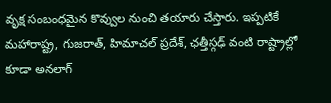వృక్ష సంబంధమైన కొవ్వుల నుంచి తయారు చేస్తారు. ఇప్పటికే మహారాష్ట్ర, గుజరాత్, హిమాచల్ ప్రదేశ్, ఛత్తీస్గఢ్ వంటి రాష్ట్రాల్లో కూడా అనలాగ్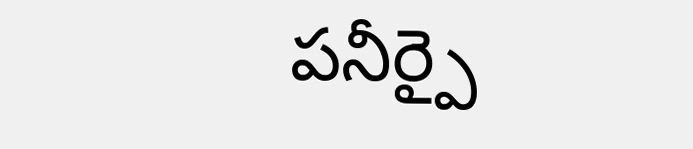పనీర్పై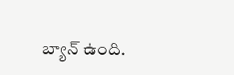బ్యాన్ ఉంది.